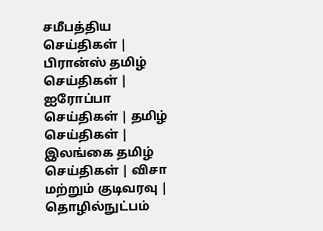சமீபத்திய செய்திகள் | பிரான்ஸ் தமிழ் செய்திகள் | ஐரோப்பா செய்திகள் | தமிழ் செய்திகள் | இலங்கை தமிழ் செய்திகள் | விசா மற்றும் குடிவரவு | தொழில்நுட்பம்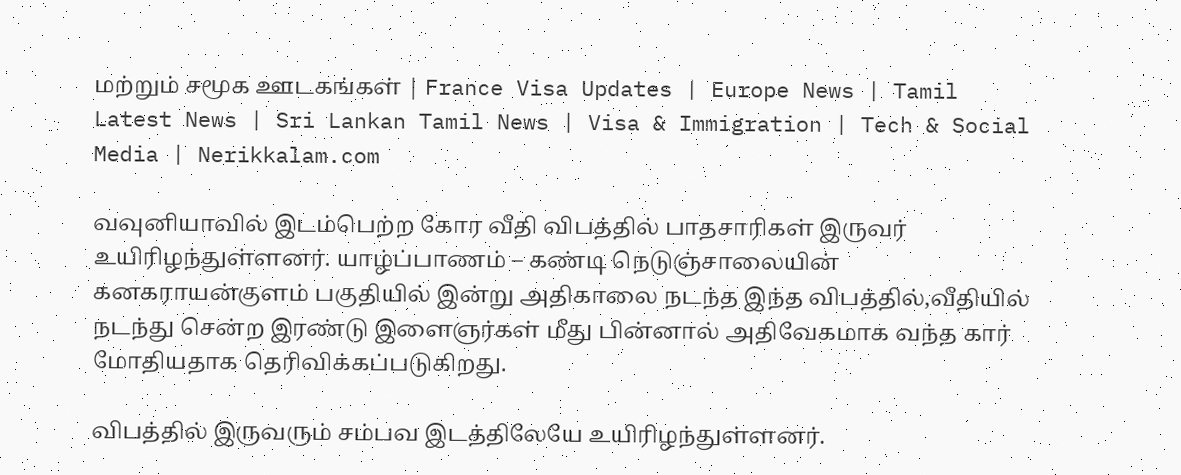மற்றும் சமூக ஊடகங்கள் | France Visa Updates | Europe News | Tamil Latest News | Sri Lankan Tamil News | Visa & Immigration | Tech & Social Media | Nerikkalam.com

வவுனியாவில் இடம்பெற்ற கோர வீதி விபத்தில் பாதசாரிகள் இருவர் உயிரிழந்துள்ளனர். யாழ்ப்பாணம் – கண்டி நெடுஞ்சாலையின் கனகராயன்குளம் பகுதியில் இன்று அதிகாலை நடந்த இந்த விபத்தில்,வீதியில் நடந்து சென்ற இரண்டு இளைஞர்கள் மீது பின்னால் அதிவேகமாக வந்த கார் மோதியதாக தெரிவிக்கப்படுகிறது.

விபத்தில் இருவரும் சம்பவ இடத்திலேயே உயிரிழந்துள்ளனர்.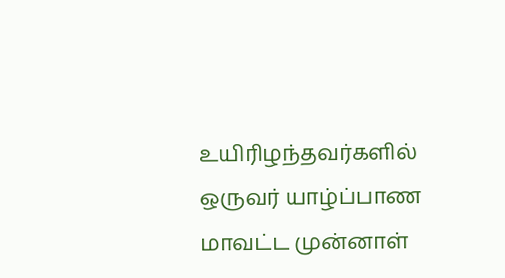உயிரிழந்தவர்களில் ஒருவர் யாழ்ப்பாண மாவட்ட முன்னாள்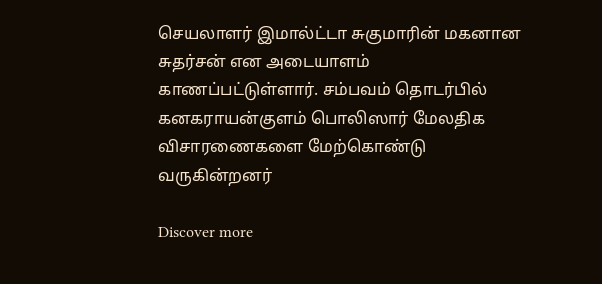செயலாளர் இமால்ட்டா சுகுமாரின் மகனான சுதர்சன் என அடையாளம் காணப்பட்டுள்ளார். சம்பவம் தொடர்பில் கனகராயன்குளம் பொலிஸார் மேலதிக விசாரணைகளை மேற்கொண்டு வருகின்றனர்

Discover more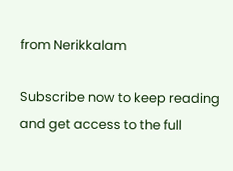from Nerikkalam

Subscribe now to keep reading and get access to the full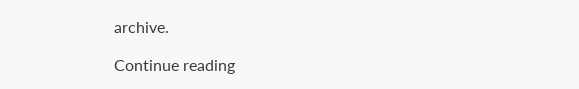archive.

Continue reading